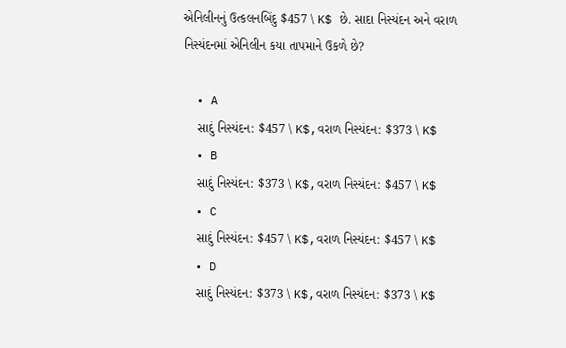એનિલીનનું ઉત્કલનબિંદુ $457 \ K$ છે. સાદા નિસ્યંદન અને વરાળ નિસ્યંદનમાં એનિલીન કયા તાપમાને ઉકળે છે?

  • A
    સાદું નિસ્યંદન: $457 \ K$,વરાળ નિસ્યંદન: $373 \ K$
  • B
    સાદું નિસ્યંદન: $373 \ K$,વરાળ નિસ્યંદન: $457 \ K$
  • C
    સાદું નિસ્યંદન: $457 \ K$,વરાળ નિસ્યંદન: $457 \ K$
  • D
    સાદું નિસ્યંદન: $373 \ K$,વરાળ નિસ્યંદન: $373 \ K$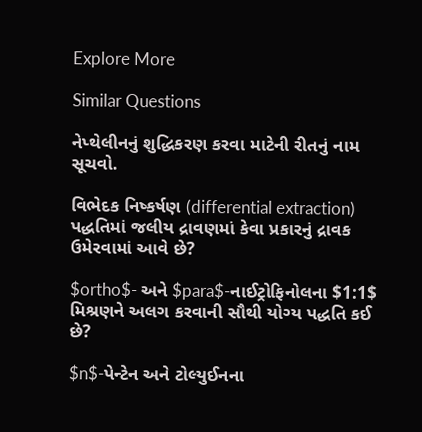Explore More

Similar Questions

નેપ્થેલીનનું શુદ્ધિકરણ કરવા માટેની રીતનું નામ સૂચવો.

વિભેદક નિષ્કર્ષણ (differential extraction) પદ્ધતિમાં જલીય દ્રાવણમાં કેવા પ્રકારનું દ્રાવક ઉમેરવામાં આવે છે?

$ortho$- અને $para$-નાઈટ્રોફિનોલના $1:1$ મિશ્રણને અલગ કરવાની સૌથી યોગ્ય પદ્ધતિ કઈ છે?

$n$-પેન્ટેન અને ટોલ્યુઈનના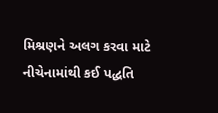મિશ્રણને અલગ કરવા માટે નીચેનામાંથી કઈ પદ્ધતિ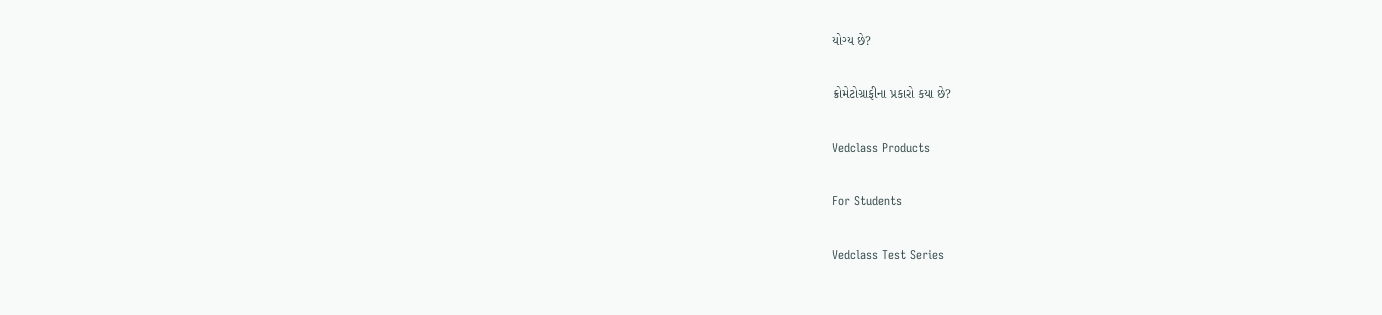યોગ્ય છે?

ક્રોમેટોગ્રાફીના પ્રકારો કયા છે?

Vedclass Products

For Students

Vedclass Test Series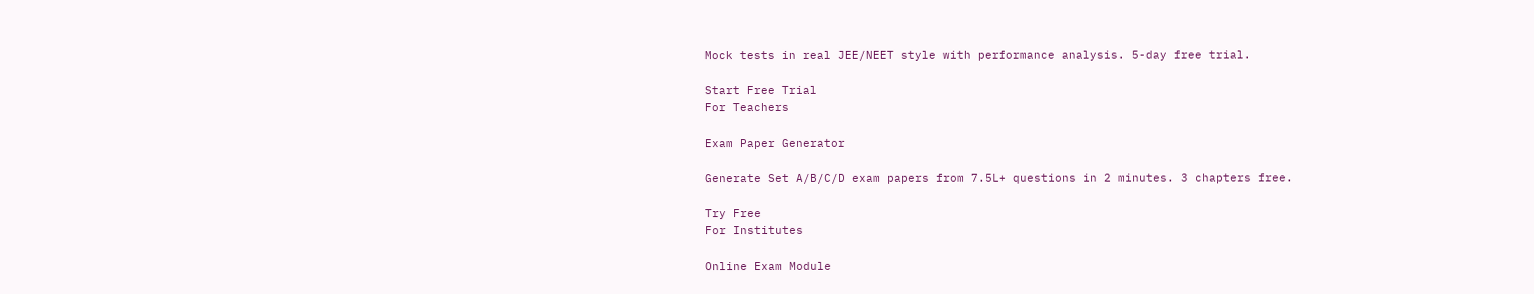Mock tests in real JEE/NEET style with performance analysis. 5-day free trial.

Start Free Trial
For Teachers

Exam Paper Generator

Generate Set A/B/C/D exam papers from 7.5L+ questions in 2 minutes. 3 chapters free.

Try Free
For Institutes

Online Exam Module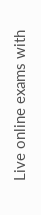Live online exams with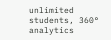unlimited students, 360° analytics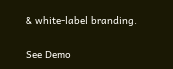& white-label branding.

See Demo